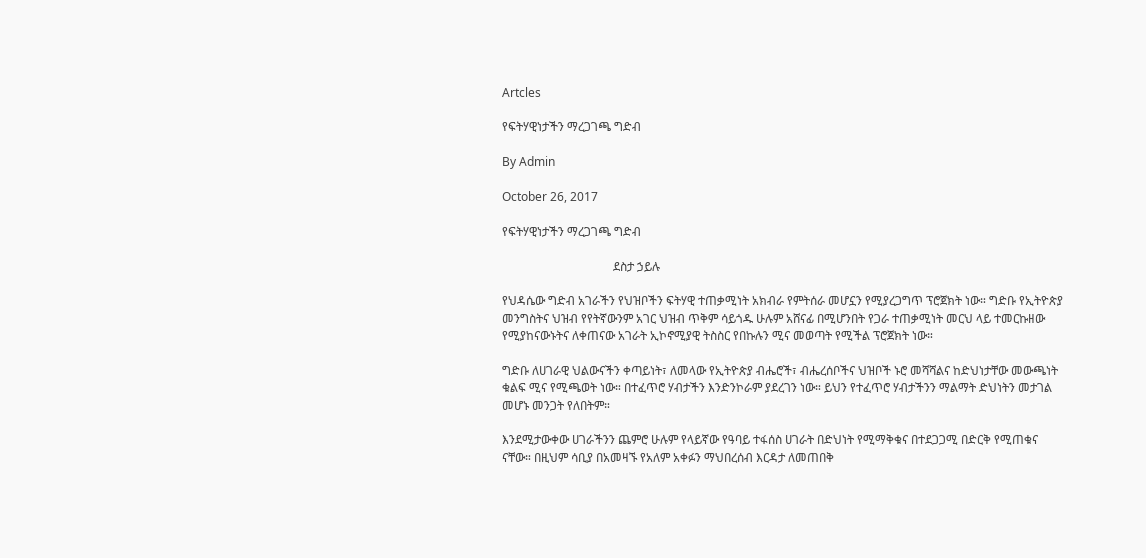Artcles

የፍትሃዊነታችን ማረጋገጫ ግድብ

By Admin

October 26, 2017

የፍትሃዊነታችን ማረጋገጫ ግድብ

                                     ደስታ ኃይሉ

የህዳሴው ግድብ አገራችን የህዝቦችን ፍትሃዊ ተጠቃሚነት አክብራ የምትሰራ መሆኗን የሚያረጋግጥ ፕሮጀክት ነው። ግድቡ የኢትዮጵያ መንግስትና ህዝብ የየትኛውንም አገር ህዝብ ጥቅም ሳይጎዱ ሁሉም አሸናፊ በሚሆንበት የጋራ ተጠቃሚነት መርህ ላይ ተመርኩዘው የሚያከናውኑትና ለቀጠናው አገራት ኢኮኖሚያዊ ትስስር የበኩሉን ሚና መወጣት የሚችል ፕሮጀክት ነው።

ግድቡ ለሀገራዊ ህልውናችን ቀጣይነት፣ ለመላው የኢትዮጵያ ብሔሮች፣ ብሔረሰቦችና ህዝቦች ኑሮ መሻሻልና ከድህነታቸው መውጫነት ቁልፍ ሚና የሚጫወት ነው። በተፈጥሮ ሃብታችን እንድንኮራም ያደረገን ነው። ይህን የተፈጥሮ ሃብታችንን ማልማት ድህነትን መታገል መሆኑ መንጋት የለበትም።

እንደሚታውቀው ሀገራችንን ጨምሮ ሁሉም የላይኛው የዓባይ ተፋሰስ ሀገራት በድህነት የሚማቅቁና በተደጋጋሚ በድርቅ የሚጠቁና ናቸው። በዚህም ሳቢያ በአመዛኙ የአለም አቀፉን ማህበረሰብ እርዳታ ለመጠበቅ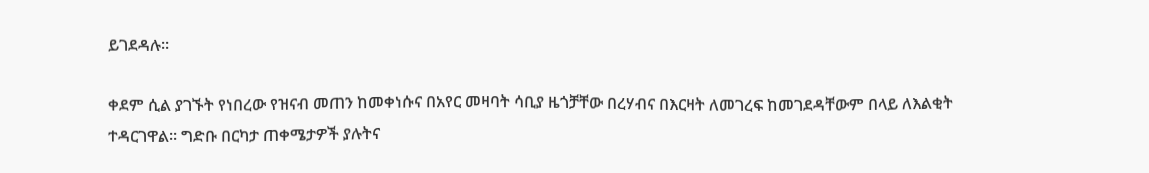ይገደዳሉ፡፡

ቀደም ሲል ያገኙት የነበረው የዝናብ መጠን ከመቀነሱና በአየር መዛባት ሳቢያ ዜጎቻቸው በረሃብና በእርዛት ለመገረፍ ከመገደዳቸውም በላይ ለእልቂት ተዳርገዋል፡፡ ግድቡ በርካታ ጠቀሜታዎች ያሉትና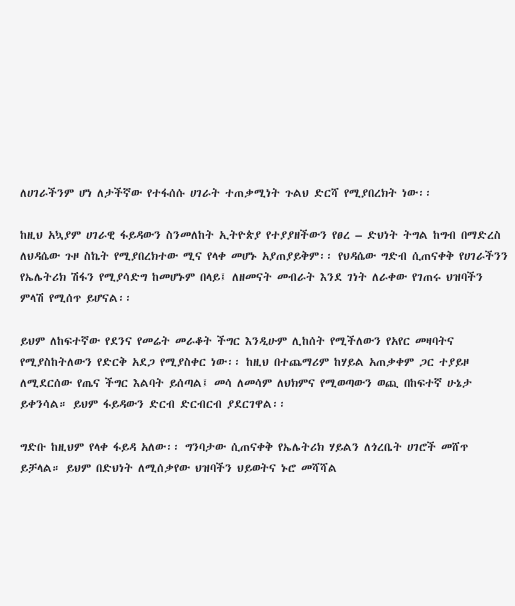ለሀገራችንም ሆነ ለታችኛው የተፋሰሱ ሀገራት ተጠቃሚነት ጉልህ ድርሻ የሚያበረክት ነው፡፡

ከዚህ አኳያም ሀገራዊ ፋይዳውን ስንመለከት ኢትዮጵያ የተያያዘችውን የፀረ – ድህነት ትግል ከግብ በማድረስ ለህዳሴው ጉዞ ስኬት የሚያበረክተው ሚና የላቀ መሆኑ አያጠያይቅም፡፡ የህዳሴው ግድብ ሲጠናቀቅ የሀገራችንን የኤሌትሪክ ሽፋን የሚያሳድግ ከመሆኑም በላይ፤ ለዘመናት መብራት እንደ ገነት ለራቀው የገጠሩ ህዝባችን ምላሽ የሚሰጥ ይሆናል፡፡

ይህም ለከፍተኛው የደንና የመሬት መራቆት ችግር እንዲሁም ሊከሰት የሚችለውን የአየር መዛባትና የሚያስከትለውን የድርቅ አደጋ የሚያስቀር ነው፡፡ ከዚህ በተጨማሪም ከሃይል አጠቃቀም ጋር ተያይዞ ለሚደርሰው የጤና ችግር እልባት ይሰጣል፤ መሳ ለመሳም ለህክምና የሚወጣውን ወጪ በከፍተኛ ሁኔታ ይቀንሳል። ይህም ፋይዳውን ድርብ ድርብርብ ያደርገዋል፡፡

ግድቡ ከዚህም የላቀ ፋይዳ አለው፡፡ ግንባታው ሲጠናቀቅ የኤሌትሪክ ሃይልን ለጎረቤት ሀገሮች መሸጥ ይቻላል። ይህም በድህነት ለሚሰቃየው ህዝባችን ህይወትና ኑሮ መሻሻል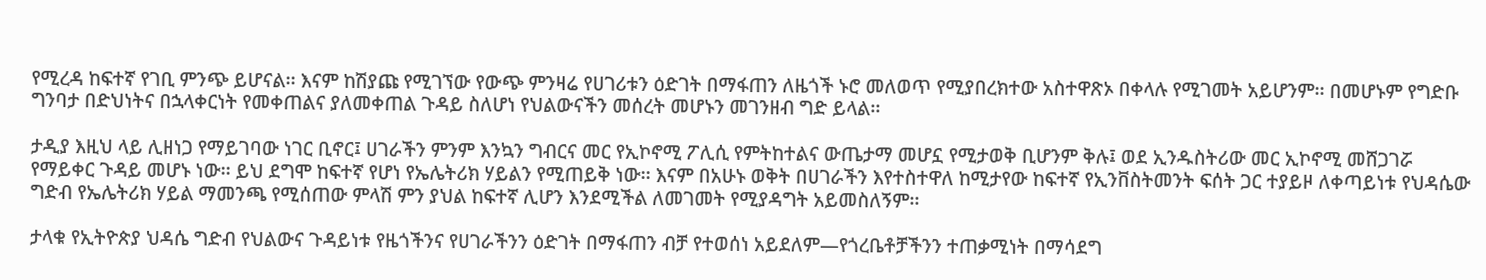የሚረዳ ከፍተኛ የገቢ ምንጭ ይሆናል፡፡ እናም ከሽያጩ የሚገኘው የውጭ ምንዛሬ የሀገሪቱን ዕድገት በማፋጠን ለዜጎች ኑሮ መለወጥ የሚያበረክተው አስተዋጽኦ በቀላሉ የሚገመት አይሆንም፡፡ በመሆኑም የግድቡ ግንባታ በድህነትና በኋላቀርነት የመቀጠልና ያለመቀጠል ጉዳይ ስለሆነ የህልውናችን መሰረት መሆኑን መገንዘብ ግድ ይላል፡፡

ታዲያ እዚህ ላይ ሊዘነጋ የማይገባው ነገር ቢኖር፤ ሀገራችን ምንም እንኳን ግብርና መር የኢኮኖሚ ፖሊሲ የምትከተልና ውጤታማ መሆኗ የሚታወቅ ቢሆንም ቅሉ፤ ወደ ኢንዱስትሪው መር ኢኮኖሚ መሸጋገሯ የማይቀር ጉዳይ መሆኑ ነው፡፡ ይህ ደግሞ ከፍተኛ የሆነ የኤሌትሪክ ሃይልን የሚጠይቅ ነው፡፡ እናም በአሁኑ ወቅት በሀገራችን እየተስተዋለ ከሚታየው ከፍተኛ የኢንቨስትመንት ፍሰት ጋር ተያይዞ ለቀጣይነቱ የህዳሴው ግድብ የኤሌትሪክ ሃይል ማመንጫ የሚሰጠው ምላሽ ምን ያህል ከፍተኛ ሊሆን እንደሚችል ለመገመት የሚያዳግት አይመስለኝም፡፡

ታላቁ የኢትዮጵያ ህዳሴ ግድብ የህልውና ጉዳይነቱ የዜጎችንና የሀገራችንን ዕድገት በማፋጠን ብቻ የተወሰነ አይደለም—የጎረቤቶቻችንን ተጠቃሚነት በማሳደግ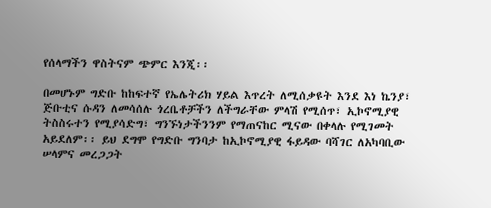የሰላማችን ዋስትናም ጭምር እንጂ፡፡

በመሆኑም ግድቡ ከከፍተኛ የኤሌትሪክ ሃይል እጥረት ለሚሰቃዩት እንደ እነ ኬንያ፣ ጅቡቲና ሱዳን ለመሳሰሉ ጎረቤቶቻችን ለችግራቸው ምላሽ የሚሰጥ፣ ኢኮኖሚያዊ ትስስሩተን የሚያሳድግ፣ ግንኙነታችንንም የማጠናከር ሚናው በቀላሉ የሚገመት አይደለም፡፡ ይህ ደግሞ የግድቡ ግንባታ ከኢኮኖሚያዊ ፋይዳው ባሻገር ለአካባቢው ሠላምና መረጋጋት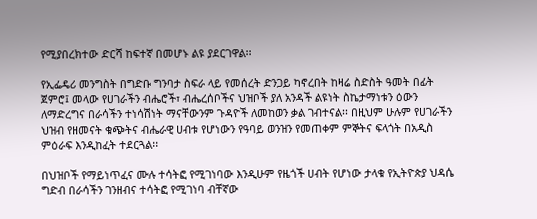የሚያበረክተው ድርሻ ከፍተኛ በመሆኑ ልዩ ያደርገዋል፡፡

የኢፌዴሪ መንግስት በግድቡ ግንባታ ስፍራ ላይ የመሰረት ድንጋይ ካኖረበት ከዛሬ ስድስት ዓመት በፊት ጀምሮ፤ መላው የሀገራችን ብሔሮች፣ ብሔረሰቦችና ህዝቦች ያለ አንዳች ልዩነት ስኬታማነቱን ዕውን ለማድረግና በራሳችን ተነሳሽነት ማናቸውንም ጉዳዮች ለመከወን ቃል ገብተናል፡፡ በዚህም ሁሉም የሀገራችን ህዝብ የዘመናት ቁጭትና ብሔራዊ ሀብቱ የሆነውን የዓባይ ወንዝን የመጠቀም ምኞትና ፍላጎት በአዲስ ምዕራፍ እንዲከፈት ተደርጓል፡፡

በህዝቦች የማይነጥፈና ሙሉ ተሳትፎ የሚገነባው እንዲሁም የዜጎች ሀብት የሆነው ታላቁ የኢትዮጵያ ህዳሴ ግድብ በራሳችን ገንዘብና ተሳትፎ የሚገነባ ብቸኛው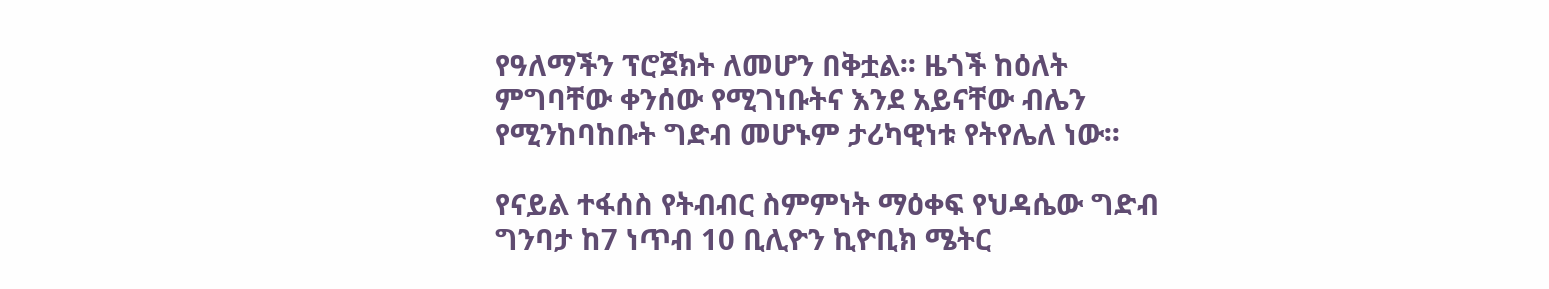የዓለማችን ፕሮጀክት ለመሆን በቅቷል፡፡ ዜጎች ከዕለት ምግባቸው ቀንሰው የሚገነቡትና እንደ አይናቸው ብሌን የሚንከባከቡት ግድብ መሆኑም ታሪካዊነቱ የትየሌለ ነው፡፡

የናይል ተፋሰስ የትብብር ስምምነት ማዕቀፍ የህዳሴው ግድብ ግንባታ ከ7 ነጥብ 10 ቢሊዮን ኪዮቢክ ሜትር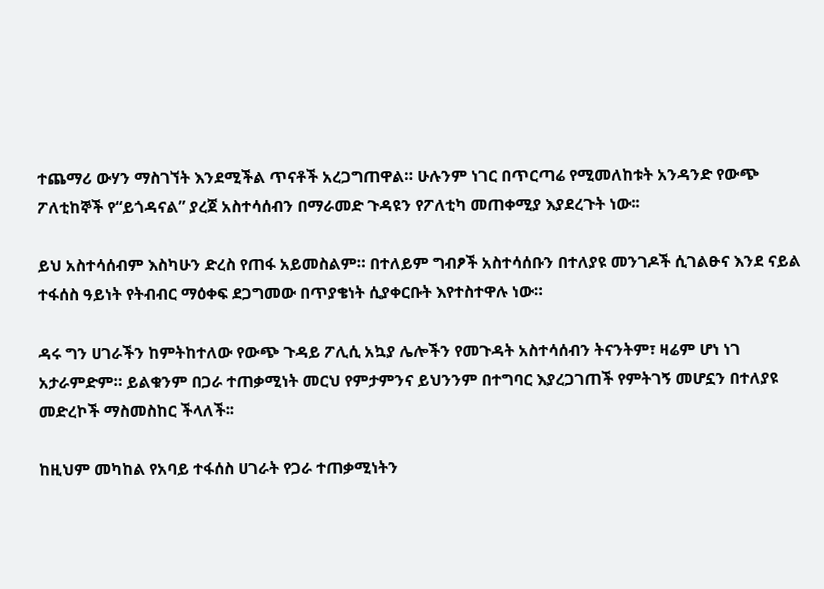ተጨማሪ ውሃን ማስገኘት እንደሚችል ጥናቶች አረጋግጠዋል። ሁሉንም ነገር በጥርጣሬ የሚመለከቱት አንዳንድ የውጭ ፖለቲከኞች የ“ይጎዳናል” ያረጀ አስተሳሰብን በማራመድ ጉዳዩን የፖለቲካ መጠቀሚያ እያደረጉት ነው፡፡

ይህ አስተሳሰብም እስካሁን ድረስ የጠፋ አይመስልም። በተለይም ግብፆች አስተሳሰቡን በተለያዩ መንገዶች ሲገልፁና እንደ ናይል ተፋሰስ ዓይነት የትብብር ማዕቀፍ ደጋግመው በጥያቄነት ሲያቀርቡት እየተስተዋሉ ነው።

ዳሩ ግን ሀገራችን ከምትከተለው የውጭ ጉዳይ ፖሊሲ አኳያ ሌሎችን የመጉዳት አስተሳሰብን ትናንትም፣ ዛሬም ሆነ ነገ አታራምድም። ይልቁንም በጋራ ተጠቃሚነት መርህ የምታምንና ይህንንም በተግባር እያረጋገጠች የምትገኝ መሆኗን በተለያዩ መድረኮች ማስመስከር ችላለች፡፡

ከዚህም መካከል የአባይ ተፋሰስ ሀገራት የጋራ ተጠቃሚነትን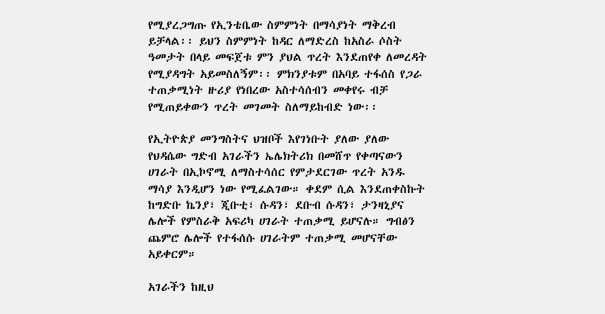የሚያረጋግጡ የኢንቴቤው ስምምነት በማሳያነት ማቅረብ ይቻላል፡፡ ይህን ስምምነት ከዳር ለማድረስ ከአስራ ሶስት ዓመታት በላይ መፍጀቱ ምን ያህል ጥረት እንደጠየቀ ለመረዳት የሚያዳግት አይመስለኝም፡፡ ምክንያቱም በአባይ ተፋሰስ የጋራ ተጠቃሚነት ዙሪያ የነበረው አስተሳሰብን መቀየሩ ብቻ የሚጠይቀውን ጥረት መገመት ስለማይከብድ ነው፡፡

የኢትዮጵያ መንግስትና ህዝቦች እየገነቡት ያለው ያለው የህዳሴው ግድብ አገራችን ኤሌክትሪክ በመሸጥ የቀጣናውን ሀገራት በኢኮኖሚ ለማስተሳሰር የምታደርገው ጥረት አንዱ ማሳያ እንዲሆን ነው የሚፈልገው። ቀደም ሲል እንደጠቀስኩት ከግድቡ ኬንያ፣ ጂቡቲ፣ ሱዳን፣ ደቡብ ሱዳን፣ ታንዛኒያና ሌሎች የምስራቅ አፍሪካ ሀገራት ተጠቃሚ ይሆናሉ። ግብፅን ጨምሮ ሌሎች የተፋሰሱ ሀገራትም ተጠቃሚ መሆናቸው አይቀርም።

አገራችን ከዚህ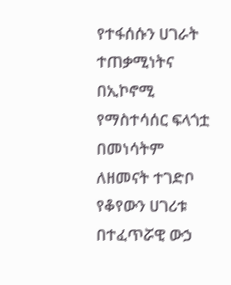የተፋሰሱን ሀገራት ተጠቃሚነትና በኢኮኖሚ የማስተሳሰር ፍላጎቷ በመነሳትም ለዘመናት ተገድቦ የቆየውን ሀገሪቱ በተፈጥሯዊ ውኃ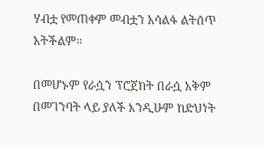ሃብቷ የመጠቀም መብቷን አሳልፋ ልትሰጥ አትችልም።

በመሆኑም የራሷን ፕሮጀክት በራሷ አቅም በመገንባት ላይ ያለች እንዲሁም ከድህነት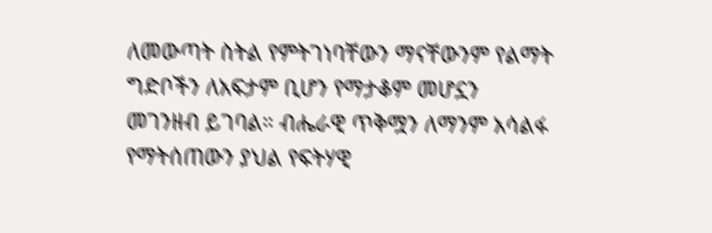ለመውጣት ስትል የምትገነባቸውን ማናቸውንም የልማት ግድቦችን ለአፍታም ቢሆን የማታቆም መሆኗን መገንዘብ ይገባል። ብሔራዊ ጥቅሟን ለማንም አሳልፋ የማትሰጠውን ያህል የፍትሃዊ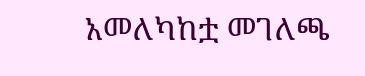አመለካከቷ መገለጫ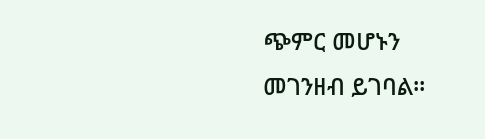ጭምር መሆኑን መገንዘብ ይገባል።